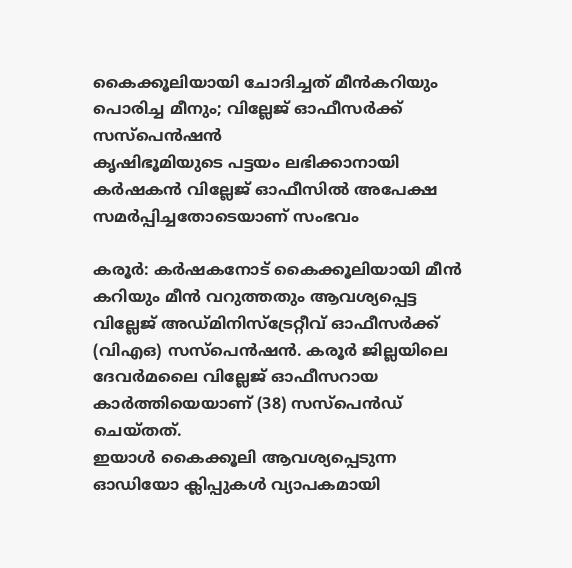കൈക്കൂലിയായി ചോദിച്ചത് മീൻകറിയും പൊരിച്ച മീനും; വില്ലേജ് ഓഫീസർക്ക് സസ്പെൻഷൻ
കൃഷിഭൂമിയുടെ പട്ടയം ലഭിക്കാനായി കർഷകൻ വില്ലേജ് ഓഫീസിൽ അപേക്ഷ സമർപ്പിച്ചതോടെയാണ് സംഭവം

കരൂർ: കർഷകനോട് കൈക്കൂലിയായി മീൻ കറിയും മീൻ വറുത്തതും ആവശ്യപ്പെട്ട വില്ലേജ് അഡ്മിനിസ്ട്രേറ്റീവ് ഓഫീസർക്ക് (വിഎഒ) സസ്പെൻഷൻ. കരൂർ ജില്ലയിലെ ദേവർമലൈ വില്ലേജ് ഓഫീസറായ കാർത്തിയെയാണ് (38) സസ്പെൻഡ് ചെയ്തത്.
ഇയാൾ കൈക്കൂലി ആവശ്യപ്പെടുന്ന ഓഡിയോ ക്ലിപ്പുകൾ വ്യാപകമായി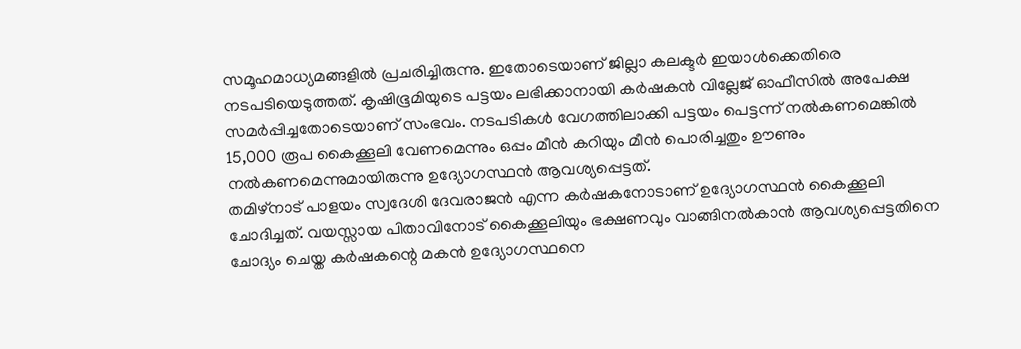സമൂഹമാധ്യമങ്ങളിൽ പ്രചരിച്ചിരുന്നു. ഇതോടെയാണ് ജില്ലാ കലക്ടർ ഇയാൾക്കെതിരെ നടപടിയെടുത്തത്. കൃഷിഭൂമിയുടെ പട്ടയം ലഭിക്കാനായി കർഷകൻ വില്ലേജ് ഓഫീസിൽ അപേക്ഷ സമർപ്പിച്ചതോടെയാണ് സംഭവം. നടപടികൾ വേഗത്തിലാക്കി പട്ടയം പെട്ടന്ന് നൽകണമെങ്കിൽ 15,000 രൂപ കൈക്കൂലി വേണമെന്നും ഒപ്പം മീൻ കറിയും മീൻ പൊരിച്ചതും ഊണും നൽകണമെന്നുമായിരുന്നു ഉദ്യോഗസ്ഥൻ ആവശ്യപ്പെട്ടത്.
തമിഴ്നാട് പാളയം സ്വദേശി ദേവരാജൻ എന്ന കർഷകനോടാണ് ഉദ്യോഗസ്ഥൻ കൈക്കൂലി ചോദിച്ചത്. വയസ്സായ പിതാവിനോട് കൈക്കൂലിയും ഭക്ഷണവും വാങ്ങിനൽകാൻ ആവശ്യപ്പെട്ടതിനെ ചോദ്യം ചെയ്ത കർഷകന്റെ മകൻ ഉദ്യോഗസ്ഥനെ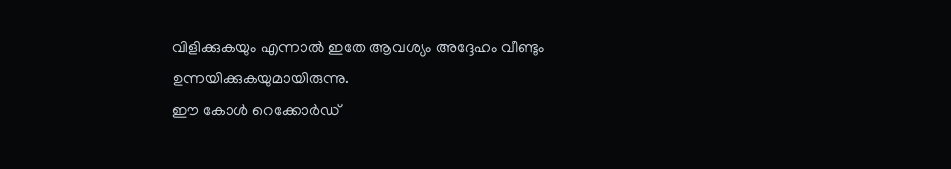വിളിക്കുകയും എന്നാൽ ഇതേ ആവശ്യം അദ്ദേഹം വീണ്ടും ഉന്നയിക്കുകയുമായിരുന്നു.
ഈ കോൾ റെക്കോർഡ്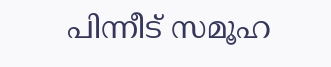പിന്നീട് സമൂഹ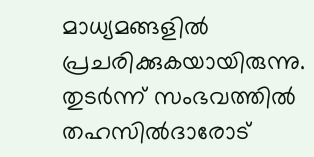മാധ്യമങ്ങളിൽ പ്രചരിക്കുകയായിരുന്നു. തുടർന്ന് സംഭവത്തിൽ തഹസിൽദാരോട്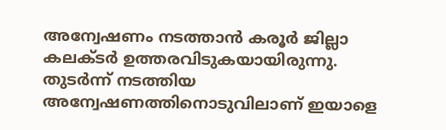അന്വേഷണം നടത്താൻ കരൂർ ജില്ലാ കലക്ടർ ഉത്തരവിടുകയായിരുന്നു. തുടർന്ന് നടത്തിയ അന്വേഷണത്തിനൊടുവിലാണ് ഇയാളെ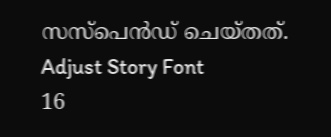സസ്പെൻഡ് ചെയ്തത്.
Adjust Story Font
16